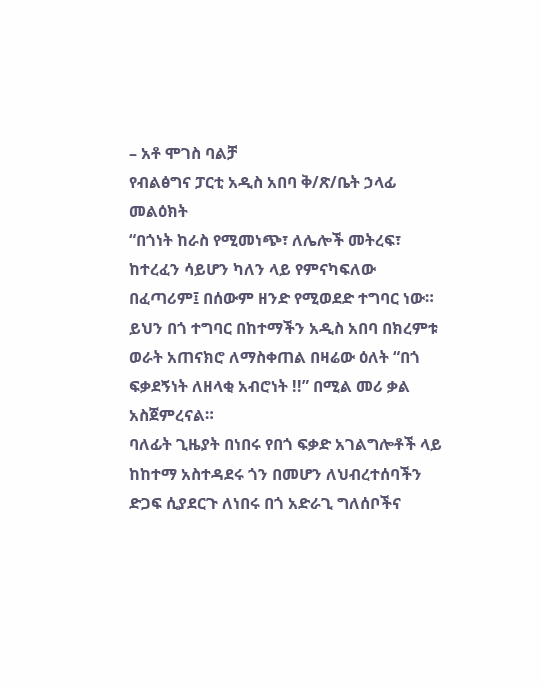– አቶ ሞገስ ባልቻ
የብልፅግና ፓርቲ አዲስ አበባ ቅ/ጽ/ቤት ኃላፊ መልዕክት
“በጎነት ከራስ የሚመነጭ፣ ለሌሎች መትረፍ፣ ከተረፈን ሳይሆን ካለን ላይ የምናካፍለው በፈጣሪም፤ በሰውም ዘንድ የሚወደድ ተግባር ነው።
ይህን በጎ ተግባር በከተማችን አዲስ አበባ በክረምቱ ወራት አጠናክሮ ለማስቀጠል በዛሬው ዕለት “በጎ ፍቃደኝነት ለዘላቂ አብሮነት !!” በሚል መሪ ቃል አስጀምረናል።
ባለፊት ጊዜያት በነበሩ የበጎ ፍቃድ አገልግሎቶች ላይ ከከተማ አስተዳደሩ ጎን በመሆን ለህብረተሰባችን ድጋፍ ሲያደርጉ ለነበሩ በጎ አድራጊ ግለሰቦችና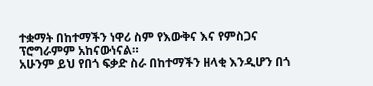ተቋማት በከተማችን ነዋሪ ስም የእውቅና እና የምስጋና ፕሮግራምም አከናውነናል።
አሁንም ይህ የበጎ ፍቃድ ስራ በከተማችን ዘላቂ እንዲሆን በጎ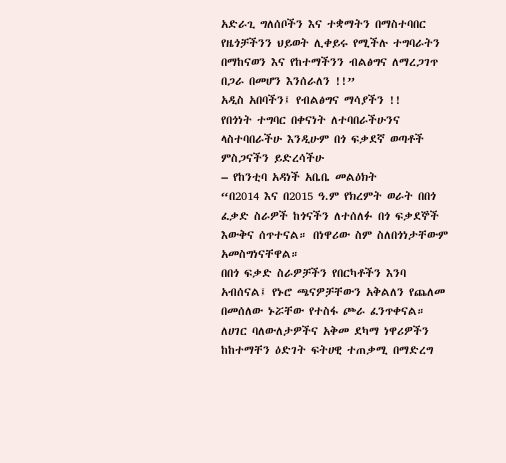አድራጊ ግለሰቦችን እና ተቋማትን በማስተባበር የዜጎቻችንን ህይወት ሊቀይሩ የሚችሉ ተግባራትን በማከናወን እና የከተማችንን ብልፅግና ለማረጋገጥ በጋራ በመሆን እንሰራለን !!”
አዲስ አበባችን፤ የብልፅግና ማሳያችን !!
የበጎነት ተግባር በቀናነት ለተባበራችሁንና ላስተባበራችሁ እንዲሁም በጎ ፍቃደኛ ወጣቶች ምስጋናችን ይድረሳችሁ
– የከንቲባ አዳነች አቤቤ መልዕክት
“በ2014 እና በ2015 ዓ.ም የክረምት ወራት በበጎ ፈቃድ ስራዎች ከጎናችን ለተሰለፉ በጎ ፍቃደኞች እውቅና ሰጥተናል። በነዋሪው ስም ስለበጎነታቸውም አመስግነናቸዋል።
በበጎ ፍቃድ ስራዎቻችን የበርካቶችን እንባ አብሰናል፤ የኑሮ ጫናዎቻቸውን አቅልለን የጨለመ በመሰለው ኑሯቸው የተስፋ ጮራ ፈንጥቀናል።
ለሀገር ባለውለታዎችና አቅመ ደካማ ነዋሪዎችን ከከተማቸን ዕድገት ፍትሀዊ ተጠቃሚ በማድረግ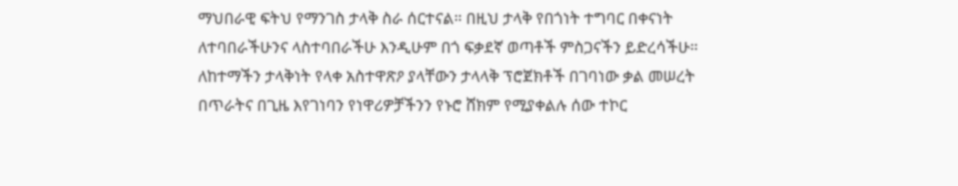ማህበራዊ ፍትህ የማንገስ ታላቅ ስራ ሰርተናል። በዚህ ታላቅ የበጎነት ተግባር በቀናነት ለተባበራችሁንና ላስተባበራችሁ እንዲሁም በጎ ፍቃደኛ ወጣቶች ምስጋናችን ይድረሳችሁ።
ለከተማችን ታላቅነት የላቀ አስተዋጽዖ ያላቸውን ታላላቅ ፕሮጀክቶች በገባነው ቃል መሠረት በጥራትና በጊዜ እየገነባን የነዋሪዎቻችንን የኑሮ ሸክም የሚያቀልሉ ሰው ተኮር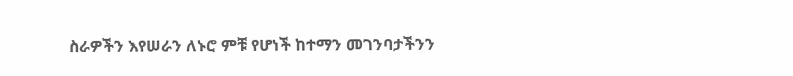ስራዎችን እየሠራን ለኑሮ ምቹ የሆነች ከተማን መገንባታችንን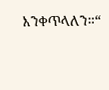እንቀጥላለን።“